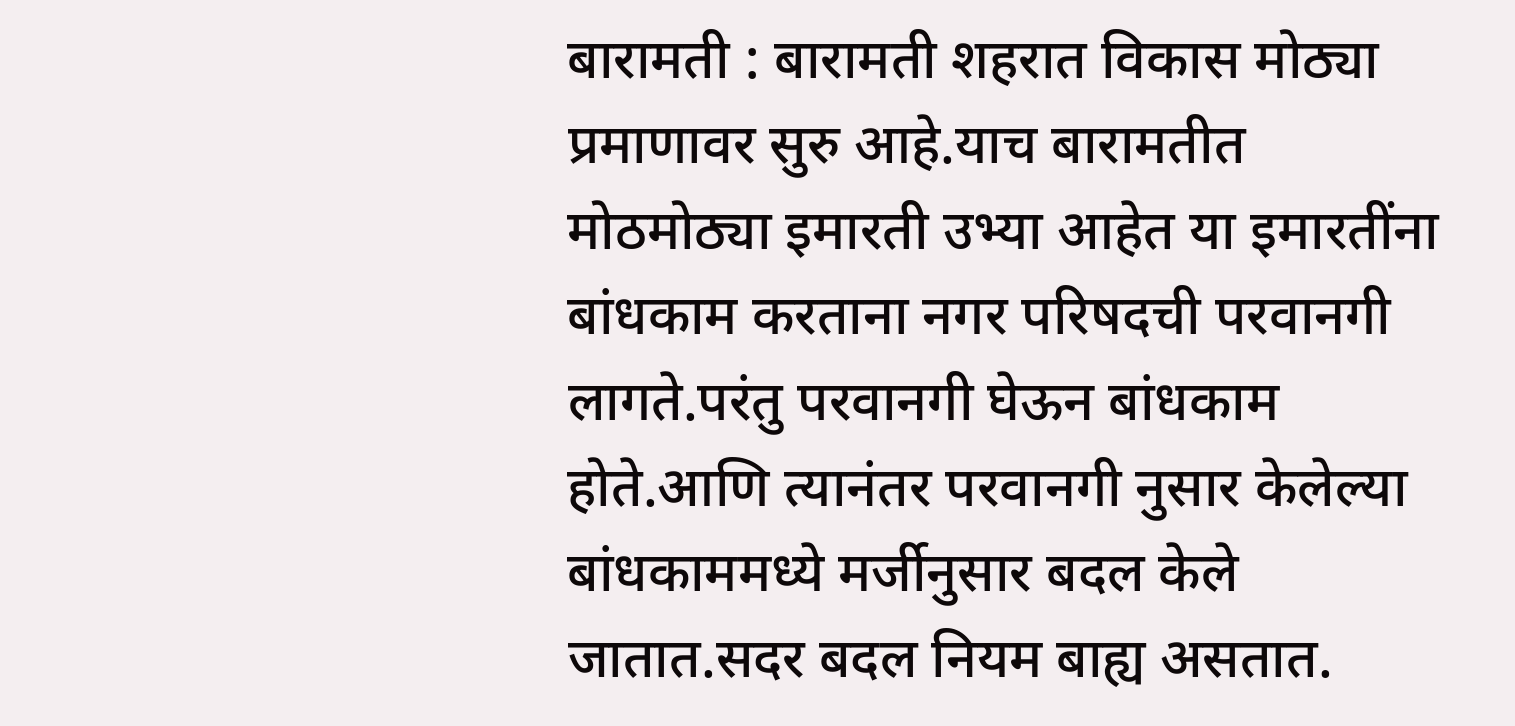बारामती : बारामती शहरात विकास मोठ्या प्रमाणावर सुरु आहे.याच बारामतीत मोठमोठ्या इमारती उभ्या आहेत या इमारतींना बांधकाम करताना नगर परिषदची परवानगी लागते.परंतु परवानगी घेऊन बांधकाम होते.आणि त्यानंतर परवानगी नुसार केलेल्या बांधकाममध्ये मर्जीनुसार बदल केले जातात.सदर बदल नियम बाह्य असतात.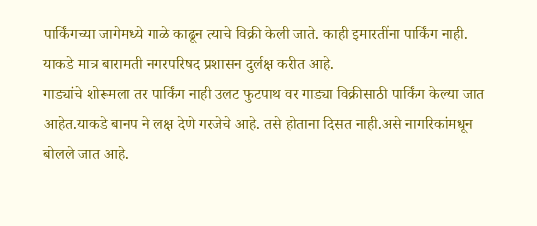पार्किंगच्या जागेमध्ये गाळे काढून त्याचे विक्री केली जाते. काही इमारतींना पार्किंग नाही. याकडे मात्र बारामती नगरपरिषद प्रशासन दुर्लक्ष करीत आहे.
गाड्यांचे शोरूमला तर पार्किंग नाही उलट फुटपाथ वर गाड्या विक्रीसाठी पार्किंग केल्या जात आहेत.याकडे बानप ने लक्ष देणे गरजेचे आहे. तसे होताना दिसत नाही.असे नागरिकांमधून बोलले जात आहे.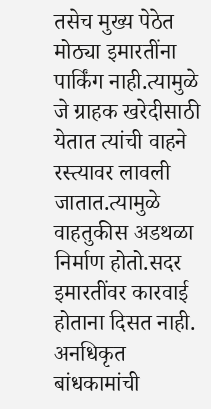तसेच मुख्य पेठेत मोठ्या इमारतींना पार्किंग नाही.त्यामुळे जे ग्राहक खरेदीसाठी येतात त्यांची वाहने रस्त्यावर लावली जातात.त्यामुळे वाहतुकीस अडथळा निर्माण होतो.सदर इमारतींवर कारवाई होताना दिसत नाही.
अनधिकृत बांधकामांची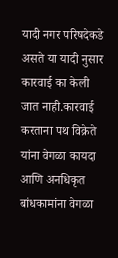यादी नगर परिषदेकडे असते या यादी नुसार कारवाई का केली जात नाही.कारवाई करताना पथ विक्रेते यांना वेगळा कायदा आणि अनधिकृत बांधकामांना वेगळा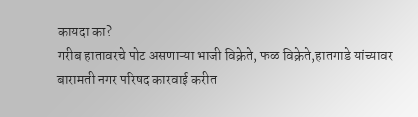कायदा का?
गरीब हातावरचे पोट असणाऱ्या भाजी विक्रेते, फळ विक्रेते,हातगाडे यांच्यावर बारामती नगर परिषद कारवाई करीत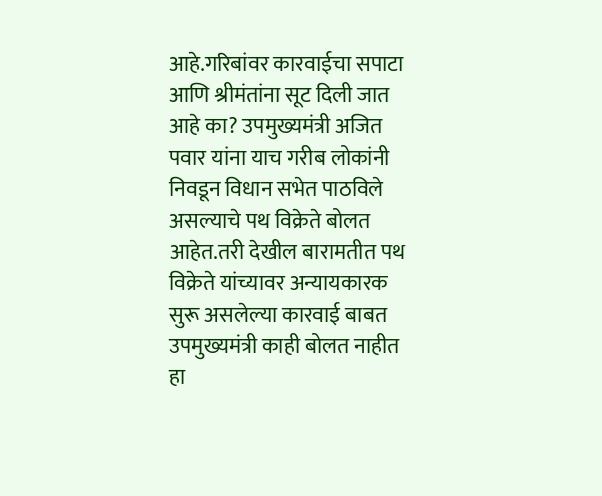आहे.गरिबांवर कारवाईचा सपाटा आणि श्रीमंतांना सूट दिली जात आहे का? उपमुख्यमंत्री अजित पवार यांना याच गरीब लोकांनी निवडून विधान सभेत पाठविले असल्याचे पथ विक्रेते बोलत आहेत.तरी देखील बारामतीत पथ विक्रेते यांच्यावर अन्यायकारक सुरू असलेल्या कारवाई बाबत उपमुख्यमंत्री काही बोलत नाहीत हा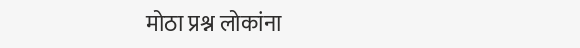मोठा प्रश्न लोकांना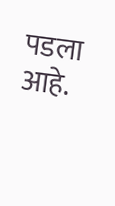पडला आहे.